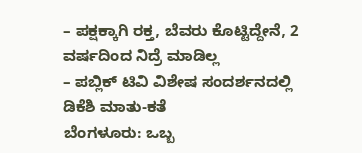– ಪಕ್ಷಕ್ಕಾಗಿ ರಕ್ತ, ಬೆವರು ಕೊಟ್ಟಿದ್ದೇನೆ, 2 ವರ್ಷದಿಂದ ನಿದ್ರೆ ಮಾಡಿಲ್ಲ
– ಪಬ್ಲಿಕ್ ಟಿವಿ ವಿಶೇಷ ಸಂದರ್ಶನದಲ್ಲಿ ಡಿಕೆಶಿ ಮಾತು-ಕತೆ
ಬೆಂಗಳೂರು: ಒಬ್ಬ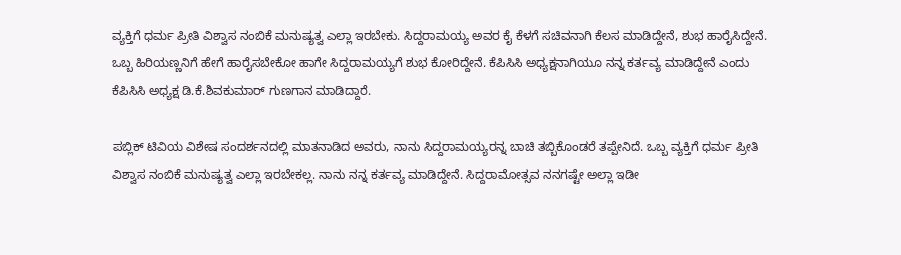ವ್ಯಕ್ತಿಗೆ ಧರ್ಮ ಪ್ರೀತಿ ವಿಶ್ವಾಸ ನಂಬಿಕೆ ಮನುಷ್ಯತ್ವ ಎಲ್ಲಾ ಇರಬೇಕು. ಸಿದ್ದರಾಮಯ್ಯ ಅವರ ಕೈ ಕೆಳಗೆ ಸಚಿವನಾಗಿ ಕೆಲಸ ಮಾಡಿದ್ದೇನೆ, ಶುಭ ಹಾರೈಸಿದ್ದೇನೆ. ಒಬ್ಬ ಹಿರಿಯಣ್ಣನಿಗೆ ಹೇಗೆ ಹಾರೈಸಬೇಕೋ ಹಾಗೇ ಸಿದ್ದರಾಮಯ್ಯಗೆ ಶುಭ ಕೋರಿದ್ದೇನೆ. ಕೆಪಿಸಿಸಿ ಅಧ್ಯಕ್ಷನಾಗಿಯೂ ನನ್ನ ಕರ್ತವ್ಯ ಮಾಡಿದ್ದೇನೆ ಎಂದು ಕೆಪಿಸಿಸಿ ಅಧ್ಯಕ್ಷ ಡಿ.ಕೆ.ಶಿವಕುಮಾರ್ ಗುಣಗಾನ ಮಾಡಿದ್ದಾರೆ.

ಪಬ್ಲಿಕ್ ಟಿವಿಯ ವಿಶೇಷ ಸಂದರ್ಶನದಲ್ಲಿ ಮಾತನಾಡಿದ ಅವರು, ನಾನು ಸಿದ್ದರಾಮಯ್ಯರನ್ನ ಬಾಚಿ ತಬ್ಬಿಕೊಂಡರೆ ತಪ್ಪೇನಿದೆ. ಒಬ್ಬ ವ್ಯಕ್ತಿಗೆ ಧರ್ಮ ಪ್ರೀತಿ ವಿಶ್ವಾಸ ನಂಬಿಕೆ ಮನುಷ್ಯತ್ವ ಎಲ್ಲಾ ಇರಬೇಕಲ್ಲ. ನಾನು ನನ್ನ ಕರ್ತವ್ಯ ಮಾಡಿದ್ದೇನೆ. ಸಿದ್ದರಾಮೋತ್ಸವ ನನಗಷ್ಟೇ ಅಲ್ಲಾ ಇಡೀ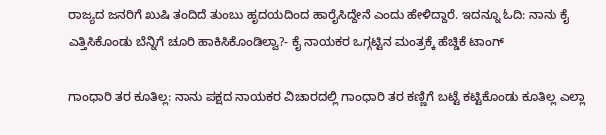ರಾಜ್ಯದ ಜನರಿಗೆ ಖುಷಿ ತಂದಿದೆ ತುಂಬು ಹೃದಯದಿಂದ ಹಾರೈಸಿದ್ದೇನೆ ಎಂದು ಹೇಳಿದ್ದಾರೆ. ಇದನ್ನೂ ಓದಿ: ನಾನು ಕೈ ಎತ್ತಿಸಿಕೊಂಡು ಬೆನ್ನಿಗೆ ಚೂರಿ ಹಾಕಿಸಿಕೊಂಡಿಲ್ವಾ?- ಕೈ ನಾಯಕರ ಒಗ್ಗಟ್ಟಿನ ಮಂತ್ರಕ್ಕೆ ಹೆಚ್ಡಿಕೆ ಟಾಂಗ್

ಗಾಂಧಾರಿ ತರ ಕೂತಿಲ್ಲ: ನಾನು ಪಕ್ಷದ ನಾಯಕರ ವಿಚಾರದಲ್ಲಿ ಗಾಂಧಾರಿ ತರ ಕಣ್ಣಿಗೆ ಬಟ್ಟೆ ಕಟ್ಟಿಕೊಂಡು ಕೂತಿಲ್ಲ ಎಲ್ಲಾ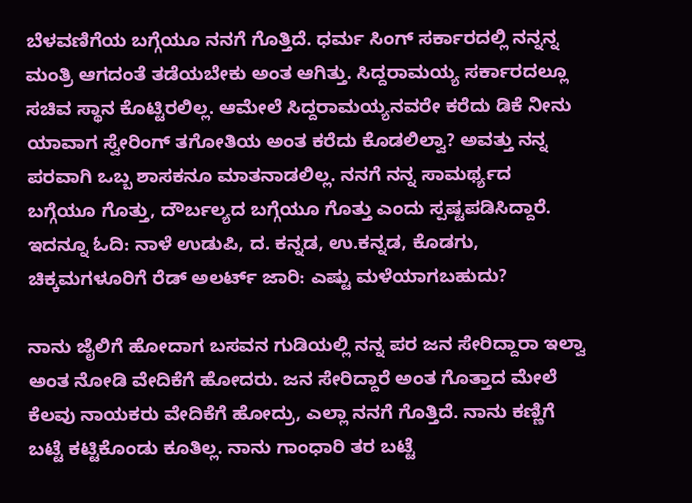ಬೆಳವಣಿಗೆಯ ಬಗ್ಗೆಯೂ ನನಗೆ ಗೊತ್ತಿದೆ. ಧರ್ಮ ಸಿಂಗ್ ಸರ್ಕಾರದಲ್ಲಿ ನನ್ನನ್ನ ಮಂತ್ರಿ ಆಗದಂತೆ ತಡೆಯಬೇಕು ಅಂತ ಆಗಿತ್ತು. ಸಿದ್ದರಾಮಯ್ಯ ಸರ್ಕಾರದಲ್ಲೂ ಸಚಿವ ಸ್ಥಾನ ಕೊಟ್ಟಿರಲಿಲ್ಲ. ಆಮೇಲೆ ಸಿದ್ದರಾಮಯ್ಯನವರೇ ಕರೆದು ಡಿಕೆ ನೀನು ಯಾವಾಗ ಸ್ವೇರಿಂಗ್ ತಗೋತಿಯ ಅಂತ ಕರೆದು ಕೊಡಲಿಲ್ವಾ? ಅವತ್ತು ನನ್ನ ಪರವಾಗಿ ಒಬ್ಬ ಶಾಸಕನೂ ಮಾತನಾಡಲಿಲ್ಲ. ನನಗೆ ನನ್ನ ಸಾಮರ್ಥ್ಯದ ಬಗ್ಗೆಯೂ ಗೊತ್ತು, ದೌರ್ಬಲ್ಯದ ಬಗ್ಗೆಯೂ ಗೊತ್ತು ಎಂದು ಸ್ಪಷ್ಟಪಡಿಸಿದ್ದಾರೆ. ಇದನ್ನೂ ಓದಿ: ನಾಳೆ ಉಡುಪಿ, ದ. ಕನ್ನಡ, ಉ.ಕನ್ನಡ, ಕೊಡಗು, ಚಿಕ್ಕಮಗಳೂರಿಗೆ ರೆಡ್ ಅಲರ್ಟ್ ಜಾರಿ: ಎಷ್ಟು ಮಳೆಯಾಗಬಹುದು?

ನಾನು ಜೈಲಿಗೆ ಹೋದಾಗ ಬಸವನ ಗುಡಿಯಲ್ಲಿ ನನ್ನ ಪರ ಜನ ಸೇರಿದ್ದಾರಾ ಇಲ್ವಾ ಅಂತ ನೋಡಿ ವೇದಿಕೆಗೆ ಹೋದರು. ಜನ ಸೇರಿದ್ದಾರೆ ಅಂತ ಗೊತ್ತಾದ ಮೇಲೆ ಕೆಲವು ನಾಯಕರು ವೇದಿಕೆಗೆ ಹೋದ್ರು, ಎಲ್ಲಾ ನನಗೆ ಗೊತ್ತಿದೆ. ನಾನು ಕಣ್ಣಿಗೆ ಬಟ್ಟೆ ಕಟ್ಟಿಕೊಂಡು ಕೂತಿಲ್ಲ. ನಾನು ಗಾಂಧಾರಿ ತರ ಬಟ್ಟೆ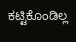ಕಟ್ಟಿಕೊಂಡಿಲ್ಲ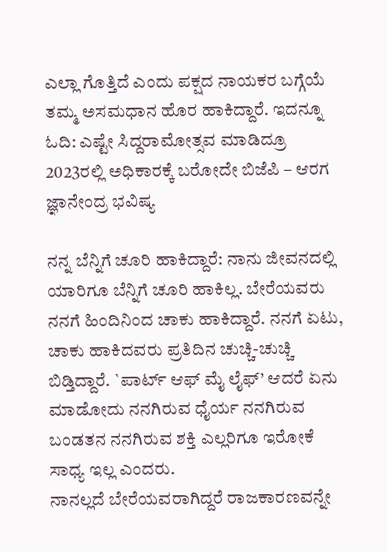ಎಲ್ಲಾ ಗೊತ್ತಿದೆ ಎಂದು ಪಕ್ಷದ ನಾಯಕರ ಬಗ್ಗೆಯೆ ತಮ್ಮ ಅಸಮಧಾನ ಹೊರ ಹಾಕಿದ್ದಾರೆ. ಇದನ್ನೂ ಓದಿ: ಎಷ್ಟೇ ಸಿದ್ದರಾಮೋತ್ಸವ ಮಾಡಿದ್ರೂ 2023ರಲ್ಲಿ ಅಧಿಕಾರಕ್ಕೆ ಬರೋದೇ ಬಿಜೆಪಿ – ಆರಗ ಜ್ಞಾನೇಂದ್ರ ಭವಿಷ್ಯ

ನನ್ನ ಬೆನ್ನಿಗೆ ಚೂರಿ ಹಾಕಿದ್ದಾರೆ: ನಾನು ಜೀವನದಲ್ಲಿ ಯಾರಿಗೂ ಬೆನ್ನಿಗೆ ಚೂರಿ ಹಾಕಿಲ್ಲ. ಬೇರೆಯವರು ನನಗೆ ಹಿಂದಿನಿಂದ ಚಾಕು ಹಾಕಿದ್ದಾರೆ. ನನಗೆ ಏಟು, ಚಾಕು ಹಾಕಿದವರು ಪ್ರತಿದಿನ ಚುಚ್ಚಿ-ಚುಚ್ಚಿ ಬಿಡ್ತಿದ್ದಾರೆ. `ಪಾರ್ಟ್ ಆಫ್ ಮೈ ಲೈಫ್’ ಆದರೆ ಏನು ಮಾಡೋದು ನನಗಿರುವ ಧೈರ್ಯ ನನಗಿರುವ ಬಂಡತನ ನನಗಿರುವ ಶಕ್ತಿ ಎಲ್ಲರಿಗೂ ಇರೋಕೆ ಸಾಧ್ಯ ಇಲ್ಲ ಎಂದರು.
ನಾನಲ್ಲದೆ ಬೇರೆಯವರಾಗಿದ್ದರೆ ರಾಜಕಾರಣವನ್ನೇ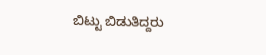ಬಿಟ್ಟು ಬಿಡುತಿದ್ದರು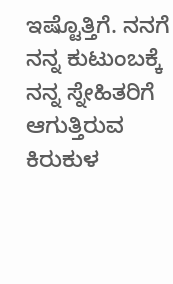ಇಷ್ಟೊತ್ತಿಗೆ. ನನಗೆ ನನ್ನ ಕುಟುಂಬಕ್ಕೆ ನನ್ನ ಸ್ನೇಹಿತರಿಗೆ ಆಗುತ್ತಿರುವ ಕಿರುಕುಳ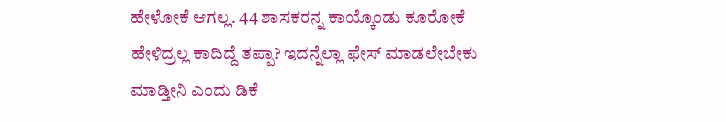ಹೇಳೋಕೆ ಆಗಲ್ಲ. 44 ಶಾಸಕರನ್ನ ಕಾಯ್ಕೊಂಡು ಕೂರೋಕೆ ಹೇಳಿದ್ರಲ್ಲ ಕಾದಿದ್ದೆ ತಪ್ಪಾ? ಇದನ್ನೆಲ್ಲಾ ಫೇಸ್ ಮಾಡಲೇಬೇಕು ಮಾಡ್ತೀನಿ ಎಂದು ಡಿಕೆ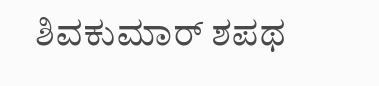ಶಿವಕುಮಾರ್ ಶಪಥ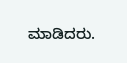ಮಾಡಿದರು.